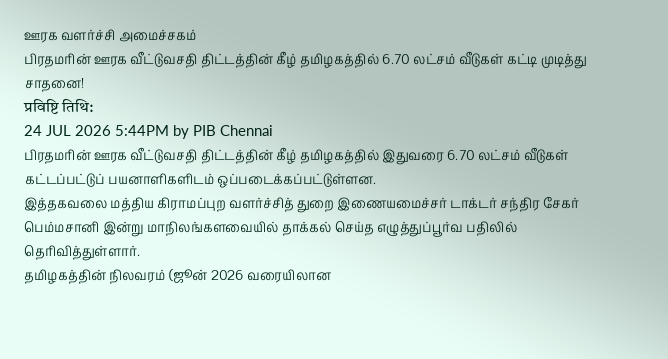ஊரக வளர்ச்சி அமைச்சகம்
பிரதமரின் ஊரக வீட்டுவசதி திட்டத்தின் கீழ் தமிழகத்தில் 6.70 லட்சம் வீடுகள் கட்டி முடித்து சாதனை!
प्रविष्टि तिथि:
24 JUL 2026 5:44PM by PIB Chennai
பிரதமரின் ஊரக வீட்டுவசதி திட்டத்தின் கீழ் தமிழகத்தில் இதுவரை 6.70 லட்சம் வீடுகள் கட்டப்பட்டுப் பயனாளிகளிடம் ஒப்படைக்கப்பட்டுள்ளன.
இத்தகவலை மத்திய கிராமப்புற வளர்ச்சித் துறை இணையமைச்சர் டாக்டர் சந்திர சேகர் பெம்மசானி இன்று மாநிலங்களவையில் தாக்கல் செய்த எழுத்துப்பூர்வ பதிலில் தெரிவித்துள்ளார்.
தமிழகத்தின் நிலவரம் (ஜூன் 2026 வரையிலான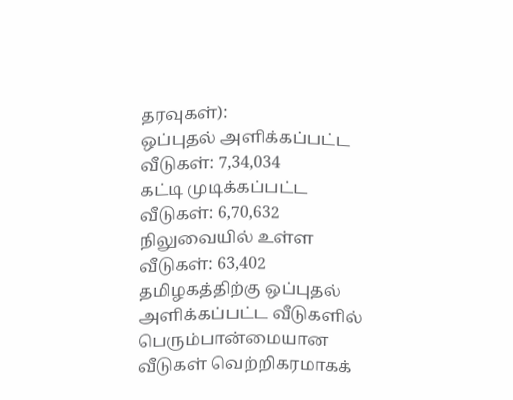தரவுகள்):
ஒப்புதல் அளிக்கப்பட்ட வீடுகள்: 7,34,034
கட்டி முடிக்கப்பட்ட வீடுகள்: 6,70,632
நிலுவையில் உள்ள வீடுகள்: 63,402
தமிழகத்திற்கு ஒப்புதல் அளிக்கப்பட்ட வீடுகளில் பெரும்பான்மையான வீடுகள் வெற்றிகரமாகக்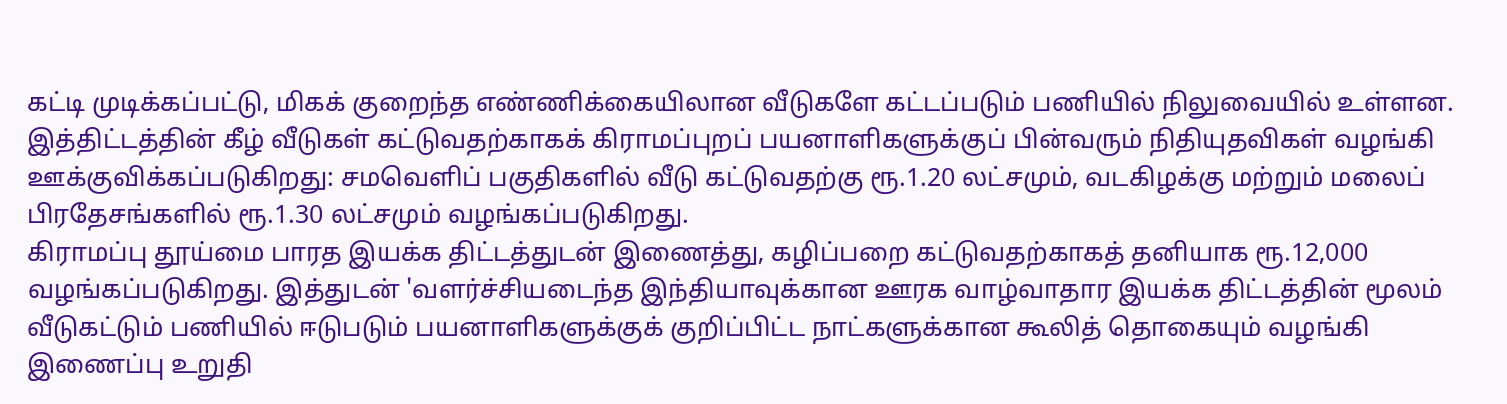கட்டி முடிக்கப்பட்டு, மிகக் குறைந்த எண்ணிக்கையிலான வீடுகளே கட்டப்படும் பணியில் நிலுவையில் உள்ளன.
இத்திட்டத்தின் கீழ் வீடுகள் கட்டுவதற்காகக் கிராமப்புறப் பயனாளிகளுக்குப் பின்வரும் நிதியுதவிகள் வழங்கி ஊக்குவிக்கப்படுகிறது: சமவெளிப் பகுதிகளில் வீடு கட்டுவதற்கு ரூ.1.20 லட்சமும், வடகிழக்கு மற்றும் மலைப் பிரதேசங்களில் ரூ.1.30 லட்சமும் வழங்கப்படுகிறது.
கிராமப்பு தூய்மை பாரத இயக்க திட்டத்துடன் இணைத்து, கழிப்பறை கட்டுவதற்காகத் தனியாக ரூ.12,000 வழங்கப்படுகிறது. இத்துடன் 'வளர்ச்சியடைந்த இந்தியாவுக்கான ஊரக வாழ்வாதார இயக்க திட்டத்தின் மூலம் வீடுகட்டும் பணியில் ஈடுபடும் பயனாளிகளுக்குக் குறிப்பிட்ட நாட்களுக்கான கூலித் தொகையும் வழங்கி இணைப்பு உறுதி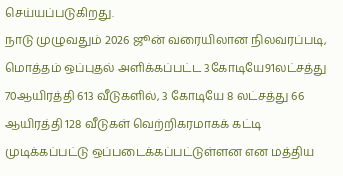செய்யப்படுகிறது.
நாடு முழுவதும் 2026 ஜூன் வரையிலான நிலவரப்படி, மொத்தம் ஒப்புதல் அளிக்கப்பட்ட 3கோடியே91லட்சத்து 70ஆயிரத்தி 613 வீடுகளில், 3 கோடியே 8 லட்சத்து 66 ஆயிரத்தி 128 வீடுகள் வெற்றிகரமாகக் கட்டி முடிக்கப்பட்டு ஒப்படைக்கப்பட்டுள்ளன என மத்திய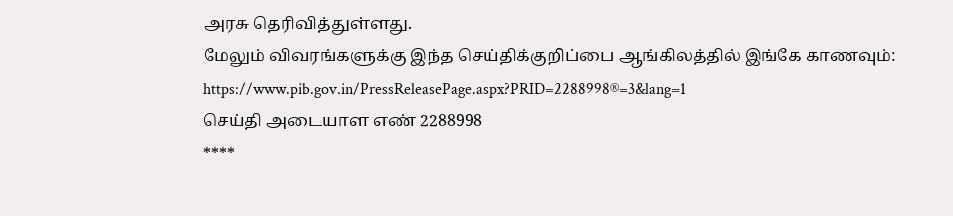அரசு தெரிவித்துள்ளது.
மேலும் விவரங்களுக்கு இந்த செய்திக்குறிப்பை ஆங்கிலத்தில் இங்கே காணவும்:
https://www.pib.gov.in/PressReleasePage.aspx?PRID=2288998®=3&lang=1
செய்தி அடையாள எண் 2288998
****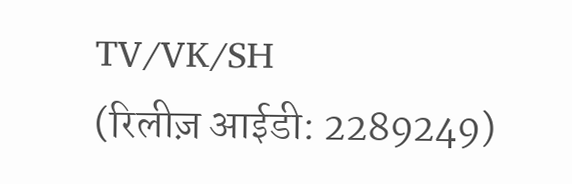TV/VK/SH
(रिलीज़ आईडी: 2289249)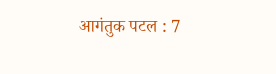आगंतुक पटल : 7